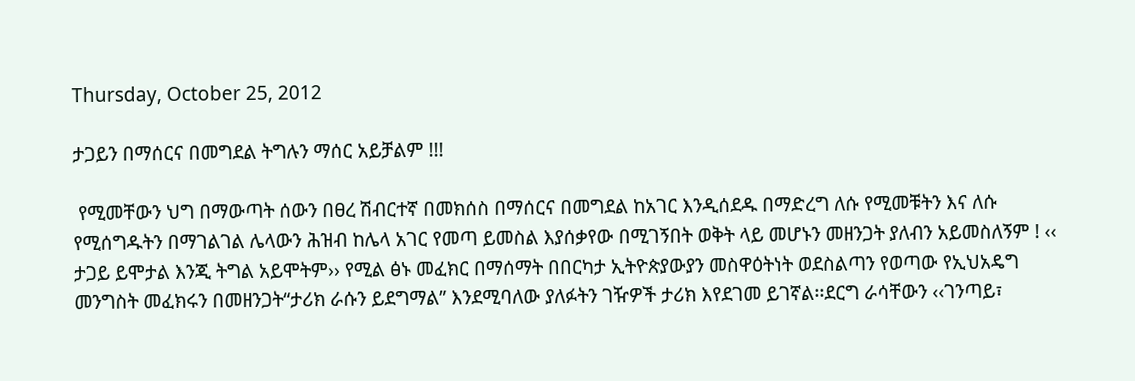Thursday, October 25, 2012

ታጋይን በማሰርና በመግደል ትግሉን ማሰር አይቻልም !!!

 የሚመቸውን ህግ በማውጣት ሰውን በፀረ ሽብርተኛ በመክሰስ በማሰርና በመግደል ከአገር እንዲሰደዱ በማድረግ ለሱ የሚመቹትን እና ለሱ የሚሰግዱትን በማገልገል ሌላውን ሕዝብ ከሌላ አገር የመጣ ይመስል እያሰቃየው በሚገኝበት ወቅት ላይ መሆኑን መዘንጋት ያለብን አይመስለኝም ! ‹‹ ታጋይ ይሞታል እንጂ ትግል አይሞትም›› የሚል ፅኑ መፈክር በማሰማት በበርካታ ኢትዮጵያውያን መስዋዕትነት ወደስልጣን የወጣው የኢህአዴግ መንግስት መፈክሩን በመዘንጋት“ታሪክ ራሱን ይደግማል” እንደሚባለው ያለፉትን ገዥዎች ታሪክ እየደገመ ይገኛል፡፡ደርግ ራሳቸውን ‹‹ገንጣይ፣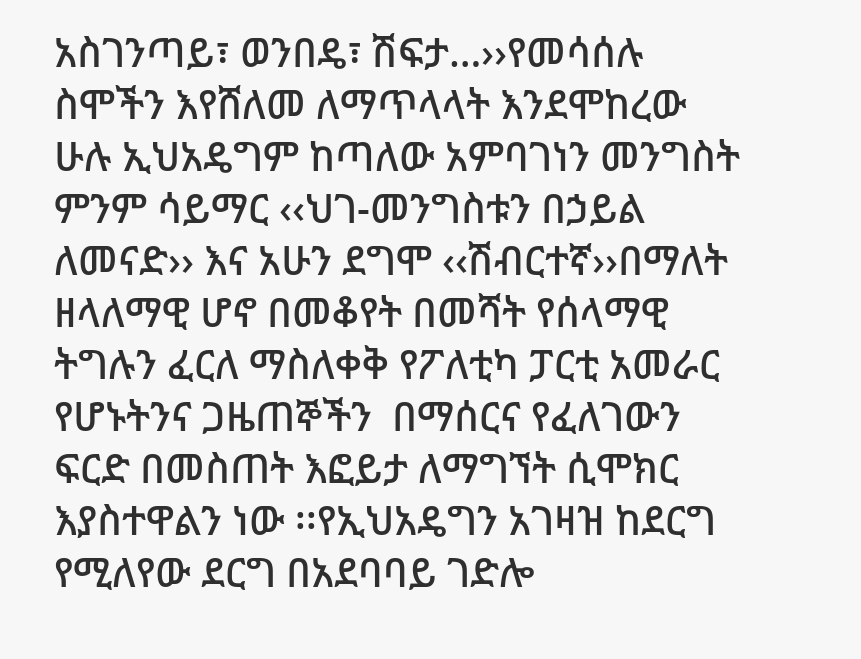አስገንጣይ፣ ወንበዴ፣ ሽፍታ…››የመሳሰሉ ስሞችን እየሸለመ ለማጥላላት እንደሞከረው ሁሉ ኢህአዴግም ከጣለው አምባገነን መንግስት ምንም ሳይማር ‹‹ህገ-መንግስቱን በኃይል ለመናድ›› እና አሁን ደግሞ ‹‹ሽብርተኛ››በማለት ዘላለማዊ ሆኖ በመቆየት በመሻት የሰላማዊ ትግሉን ፈርለ ማስለቀቅ የፖለቲካ ፓርቲ አመራር የሆኑትንና ጋዜጠኞችን  በማሰርና የፈለገውን ፍርድ በመስጠት እፎይታ ለማግኘት ሲሞክር እያስተዋልን ነው ፡፡የኢህአዴግን አገዛዝ ከደርግ የሚለየው ደርግ በአደባባይ ገድሎ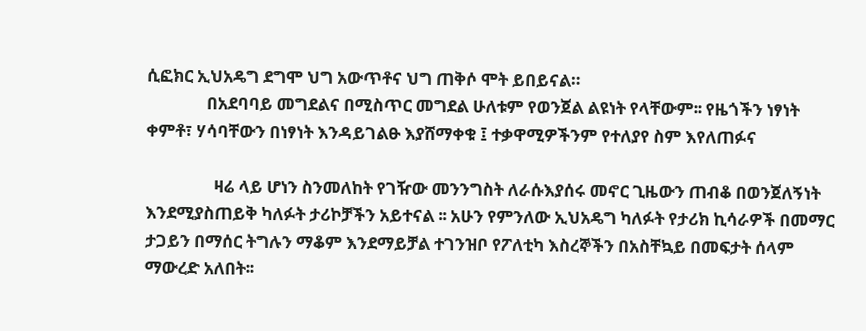ሲፎክር ኢህአዴግ ደግሞ ህግ አውጥቶና ህግ ጠቅሶ ሞት ይበይናል።
               በአደባባይ መግደልና በሚስጥር መግደል ሁለቱም የወንጀል ልዩነት የላቸውም፡፡ የዜጎችን ነፃነት ቀምቶ፣ ሃሳባቸውን በነፃነት እንዳይገልፁ እያሸማቀቁ ፤ ተቃዋሚዎችንም የተለያየ ስም እየለጠፉና

                 ዛሬ ላይ ሆነን ስንመለከት የገዥው መንንግስት ለራሱእያሰሩ መኖር ጊዜውን ጠብቆ በወንጀለኝነት እንደሚያስጠይቅ ካለፉት ታሪኮቻችን አይተናል ፡፡ አሁን የምንለው ኢህአዴግ ካለፉት የታሪክ ኪሳራዎች በመማር ታጋይን በማሰር ትግሉን ማቆም እንደማይቻል ተገንዝቦ የፖለቲካ እስረኞችን በአስቸኳይ በመፍታት ሰላም ማውረድ አለበት፡፡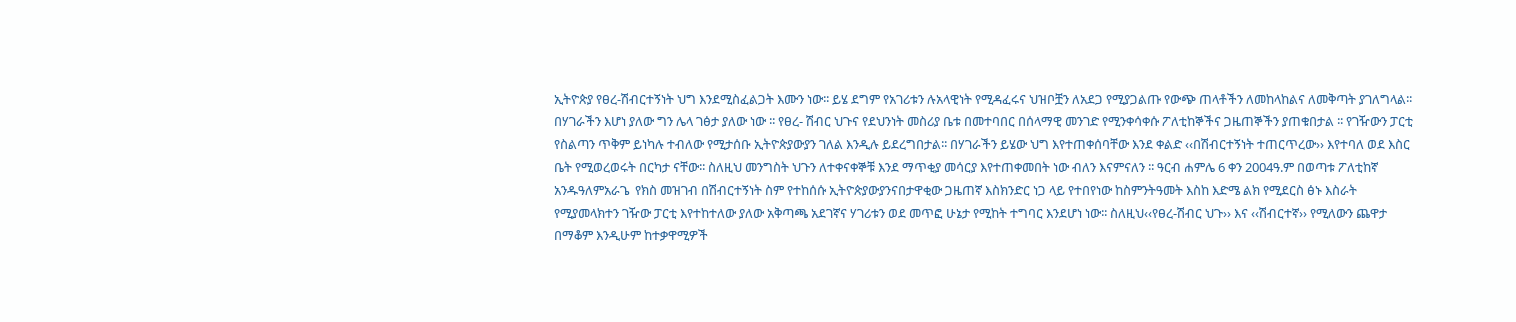ኢትዮጵያ የፀረ-ሽብርተኝነት ህግ እንደሚስፈልጋት እሙን ነው፡፡ ይሄ ደግም የአገሪቱን ሉአላዊነት የሚዳፈሩና ህዝቦቿን ለአደጋ የሚያጋልጡ የውጭ ጠላቶችን ለመከላከልና ለመቅጣት ያገለግላል፡፡ በሃገራችን እሆነ ያለው ግን ሌላ ገፅታ ያለው ነው ፡፡ የፀረ- ሽብር ህጉና የደህንነት መስሪያ ቤቱ በመተባበር በሰላማዊ መንገድ የሚንቀሳቀሱ ፖለቲከኞችና ጋዜጠኞችን ያጠቁበታል ፡፡ የገዥውን ፓርቲ የስልጣን ጥቅም ይነካሉ ተብለው የሚታሰቡ ኢትዮጵያውያን ገለል እንዲሉ ይደረግበታል፡፡ በሃገራችን ይሄው ህግ እየተጠቀሰባቸው እንደ ቀልድ ‹‹በሽብርተኝነት ተጠርጥረው›› እየተባለ ወደ እስር ቤት የሚወረወሩት በርካታ ናቸው፡፡ ስለዚህ መንግስት ህጉን ለተቀናቀኞቹ እንደ ማጥቂያ መሳርያ እየተጠቀመበት ነው ብለን እናምናለን ፡፡ ዓርብ ሐምሌ 6 ቀን 2004ዓ.ም በወጣቱ ፖለቲከኛ አንዱዓለምአራጌ  የክስ መዝገብ በሽብርተኝነት ስም የተከሰሱ ኢትዮጵያውያንናበታዋቂው ጋዜጠኛ እስክንድር ነጋ ላይ የተበየነው ከስምንትዓመት እስከ እድሜ ልክ የሚደርስ ፅኑ እስራት የሚያመላክተን ገዥው ፓርቲ እየተከተለው ያለው አቅጣጫ አደገኛና ሃገሪቱን ወደ መጥፎ ሁኔታ የሚከት ተግባር እንደሆነ ነው፡፡ ስለዚህ‹‹የፀረ-ሽብር ህጉ›› እና ‹‹ሽብርተኛ›› የሚለውን ጨዋታ በማቆም እንዲሁም ከተቃዋሚዎች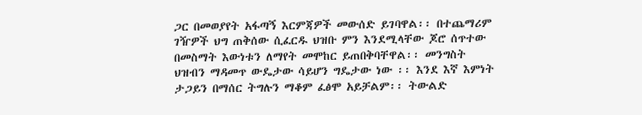ጋር በመወያየት አፋጣኝ እርምጃዎች መውሰድ ይገባዋል፡፡ በተጨማሪም ገዥዎች ህግ ጠቅሰው ሲፈርዱ ህዝቡ ምን እንደሚላቸው ጆሮ ሰጥተው በመስማት እውነቱን ለማየት መሞከር ይጠበቅባቸዋል፡፡ መንግስት ህዝብን ማዳመጥ ውዴታው ሳይሆን ግዴታው ነው ፡፡ እንደ እኛ እምነት ታጋይን በማሰር ትግሉን ማቆም ፈፅሞ አይቻልም፡፡ ትውልድ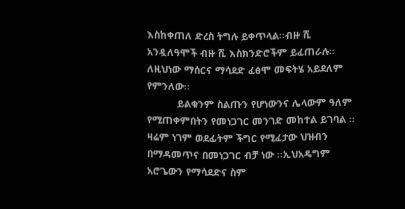እስከቀጠለ ድረስ ትግሉ ይቀጥላል፡፡ብዙ ሺ አንዷለዓሞች ብዙ ሺ እስክንድሮችም ይፈጠራሉ፡፡ ለዚህነው ማሰርና ማሳደድ ፈፅሞ መፍትሄ አይደለም የምንለው፡፡
          ይልቁንም ስልጡን የሆነውንና ሌላውም ዓለም የሚጠቀምበትን የመነጋገር መንገድ መከተል ይገባል ፡፡ ዛሬም ነገም ወደፊትም ችግር የሚፈታው ህዝብን በማዳመጥና በመነጋገር ብቻ ነው ፡፡ኢህአዴግም አሮጌውን የማሳደድና ስም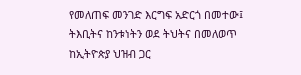የመለጠፍ መንገድ እርግፍ አድርጎ በመተው፤ ትእቢትና ከንቱነትን ወደ ትህትና በመለወጥ ከኢትዮጵያ ህዝብ ጋር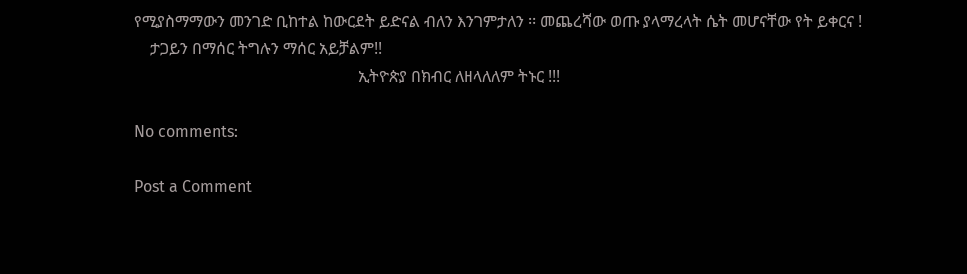የሚያስማማውን መንገድ ቢከተል ከውርደት ይድናል ብለን እንገምታለን ፡፡ መጨረሻው ወጡ ያላማረላት ሴት መሆናቸው የት ይቀርና !
    ታጋይን በማሰር ትግሉን ማሰር አይቻልም!!
                                                        ኢትዮጵያ በክብር ለዘላለለም ትኑር !!!

No comments:

Post a Comment